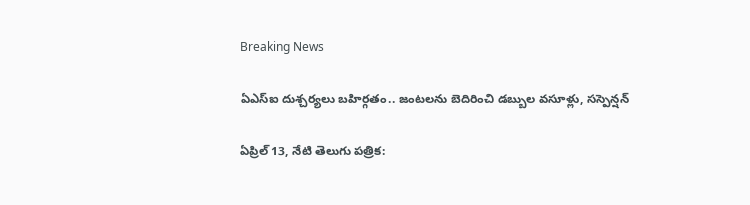Breaking News

ఏఎస్ఐ దుశ్చర్యలు బహిర్గతం.. జంటలను బెదిరించి డబ్బుల వసూళ్లు, సస్పెన్షన్

ఏప్రిల్ 13, నేటి తెలుగు పత్రిక: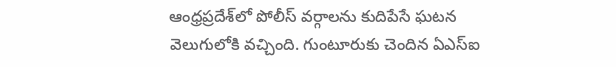ఆంధ్రప్రదేశ్‌లో పోలీస్ వర్గాలను కుదిపేసే ఘటన వెలుగులోకి వచ్చింది. గుంటూరుకు చెందిన ఏఎస్ఐ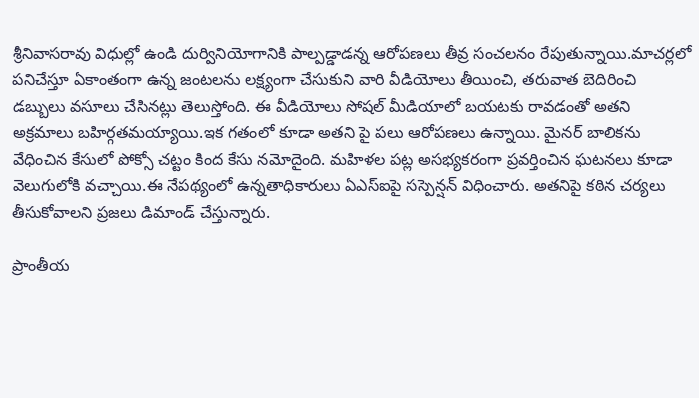శ్రీనివాసరావు విధుల్లో ఉండి దుర్వినియోగానికి పాల్పడ్డాడన్న ఆరోపణలు తీవ్ర సంచలనం రేపుతున్నాయి.మాచర్లలో పనిచేస్తూ ఏకాంతంగా ఉన్న జంటలను లక్ష్యంగా చేసుకుని వారి వీడియోలు తీయించి, తరువాత బెదిరించి డబ్బులు వసూలు చేసినట్లు తెలుస్తోంది. ఈ వీడియోలు సోషల్ మీడియాలో బయటకు రావడంతో అతని అక్రమాలు బహిర్గతమయ్యాయి.ఇక గతంలో కూడా అతని పై పలు ఆరోపణలు ఉన్నాయి. మైనర్ బాలికను వేధించిన కేసులో పోక్సో చట్టం కింద కేసు నమోదైంది. మహిళల పట్ల అసభ్యకరంగా ప్రవర్తించిన ఘటనలు కూడా వెలుగులోకి వచ్చాయి.ఈ నేపథ్యంలో ఉన్నతాధికారులు ఏఎస్ఐపై సస్పెన్షన్ విధించారు. అతనిపై కఠిన చర్యలు తీసుకోవాలని ప్రజలు డిమాండ్ చేస్తున్నారు.

ప్రాంతీయ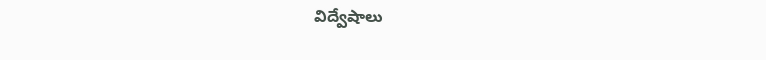విద్వేషాలు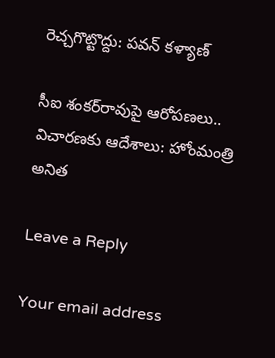రెచ్చగొట్టొద్దు: పవన్ కళ్యాణ్

సీఐ శంకర్‌రావుపై ఆరోపణలు.. విచారణకు ఆదేశాలు: హోంమంత్రి అనిత

Leave a Reply

Your email address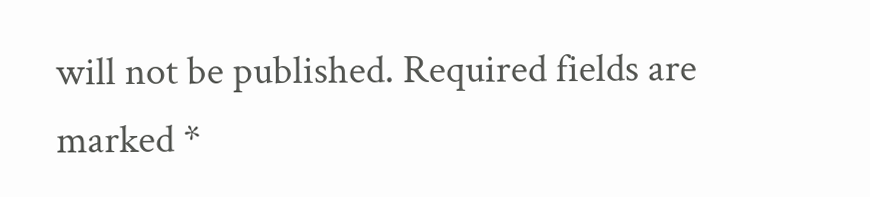will not be published. Required fields are marked *